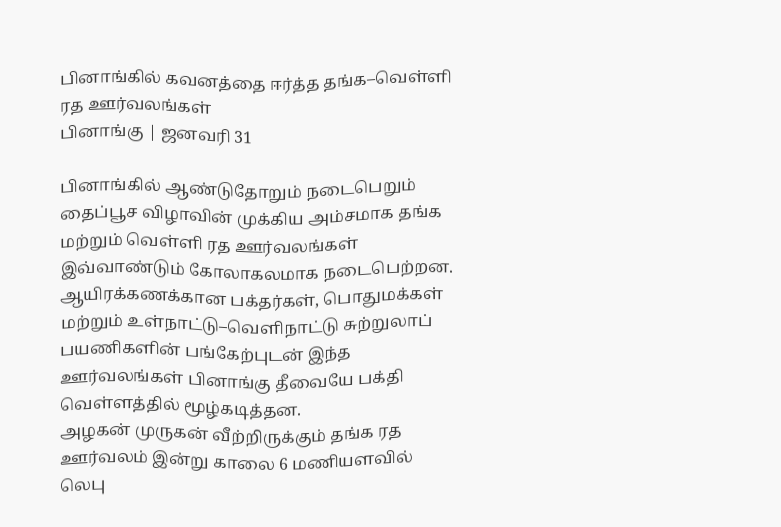பினாங்கில் கவனத்தை ஈர்த்த தங்க–வெள்ளி ரத ஊர்வலங்கள்
பினாங்கு | ஜனவரி 31

பினாங்கில் ஆண்டுதோறும் நடைபெறும் தைப்பூச விழாவின் முக்கிய அம்சமாக தங்க மற்றும் வெள்ளி ரத ஊர்வலங்கள் இவ்வாண்டும் கோலாகலமாக நடைபெற்றன. ஆயிரக்கணக்கான பக்தர்கள், பொதுமக்கள் மற்றும் உள்நாட்டு–வெளிநாட்டு சுற்றுலாப் பயணிகளின் பங்கேற்புடன் இந்த ஊர்வலங்கள் பினாங்கு தீவையே பக்தி வெள்ளத்தில் மூழ்கடித்தன.
அழகன் முருகன் வீற்றிருக்கும் தங்க ரத ஊர்வலம் இன்று காலை 6 மணியளவில் லெபு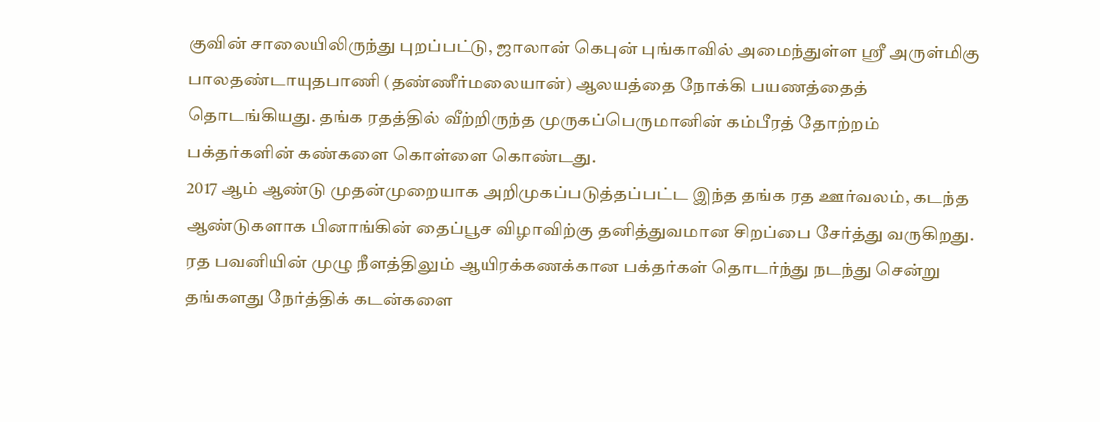குவின் சாலையிலிருந்து புறப்பட்டு, ஜாலான் கெபுன் புங்காவில் அமைந்துள்ள ஸ்ரீ அருள்மிகு பாலதண்டாயுதபாணி (தண்ணீர்மலையான்) ஆலயத்தை நோக்கி பயணத்தைத் தொடங்கியது. தங்க ரதத்தில் வீற்றிருந்த முருகப்பெருமானின் கம்பீரத் தோற்றம் பக்தர்களின் கண்களை கொள்ளை கொண்டது.
2017 ஆம் ஆண்டு முதன்முறையாக அறிமுகப்படுத்தப்பட்ட இந்த தங்க ரத ஊர்வலம், கடந்த ஆண்டுகளாக பினாங்கின் தைப்பூச விழாவிற்கு தனித்துவமான சிறப்பை சேர்த்து வருகிறது. ரத பவனியின் முழு நீளத்திலும் ஆயிரக்கணக்கான பக்தர்கள் தொடர்ந்து நடந்து சென்று தங்களது நேர்த்திக் கடன்களை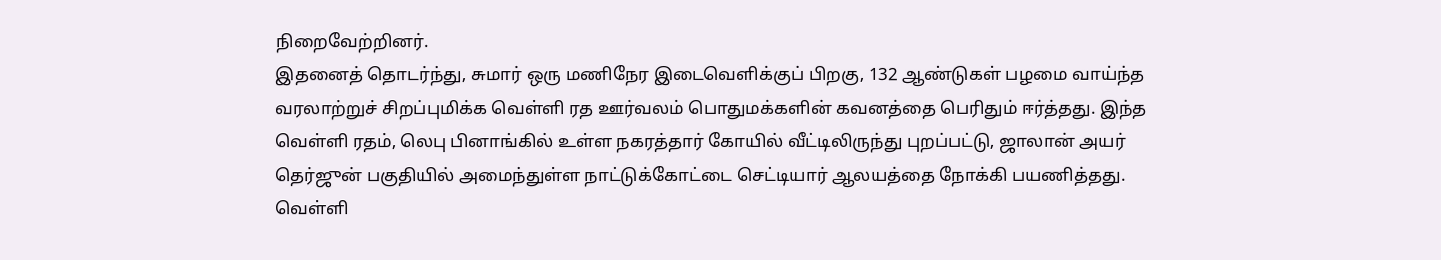நிறைவேற்றினர்.
இதனைத் தொடர்ந்து, சுமார் ஒரு மணிநேர இடைவெளிக்குப் பிறகு, 132 ஆண்டுகள் பழமை வாய்ந்த வரலாற்றுச் சிறப்புமிக்க வெள்ளி ரத ஊர்வலம் பொதுமக்களின் கவனத்தை பெரிதும் ஈர்த்தது. இந்த வெள்ளி ரதம், லெபு பினாங்கில் உள்ள நகரத்தார் கோயில் வீட்டிலிருந்து புறப்பட்டு, ஜாலான் அயர் தெர்ஜுன் பகுதியில் அமைந்துள்ள நாட்டுக்கோட்டை செட்டியார் ஆலயத்தை நோக்கி பயணித்தது.
வெள்ளி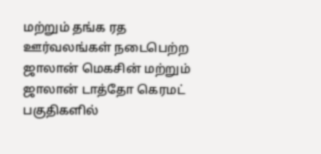மற்றும் தங்க ரத ஊர்வலங்கள் நடைபெற்ற ஜாலான் மெகசின் மற்றும் ஜாலான் டாத்தோ கெரமட் பகுதிகளில்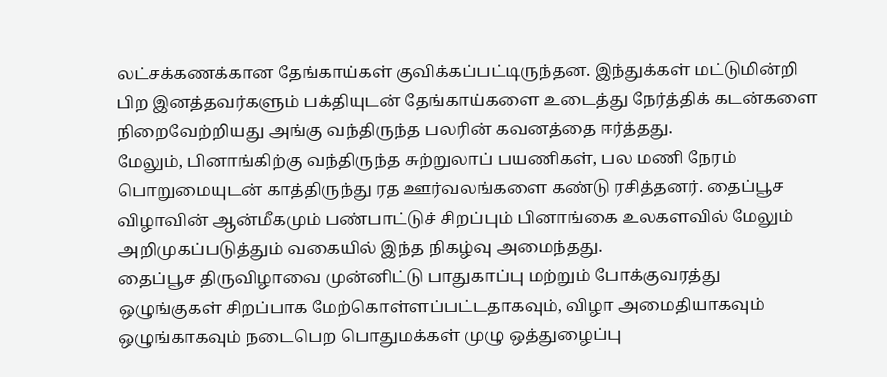லட்சக்கணக்கான தேங்காய்கள் குவிக்கப்பட்டிருந்தன. இந்துக்கள் மட்டுமின்றி பிற இனத்தவர்களும் பக்தியுடன் தேங்காய்களை உடைத்து நேர்த்திக் கடன்களை நிறைவேற்றியது அங்கு வந்திருந்த பலரின் கவனத்தை ஈர்த்தது.
மேலும், பினாங்கிற்கு வந்திருந்த சுற்றுலாப் பயணிகள், பல மணி நேரம் பொறுமையுடன் காத்திருந்து ரத ஊர்வலங்களை கண்டு ரசித்தனர். தைப்பூச விழாவின் ஆன்மீகமும் பண்பாட்டுச் சிறப்பும் பினாங்கை உலகளவில் மேலும் அறிமுகப்படுத்தும் வகையில் இந்த நிகழ்வு அமைந்தது.
தைப்பூச திருவிழாவை முன்னிட்டு பாதுகாப்பு மற்றும் போக்குவரத்து ஒழுங்குகள் சிறப்பாக மேற்கொள்ளப்பட்டதாகவும், விழா அமைதியாகவும் ஒழுங்காகவும் நடைபெற பொதுமக்கள் முழு ஒத்துழைப்பு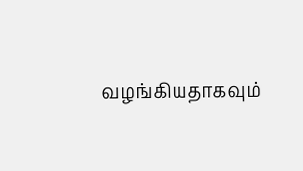வழங்கியதாகவும்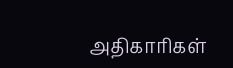அதிகாரிகள்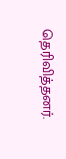தெரிவித்தனர்.